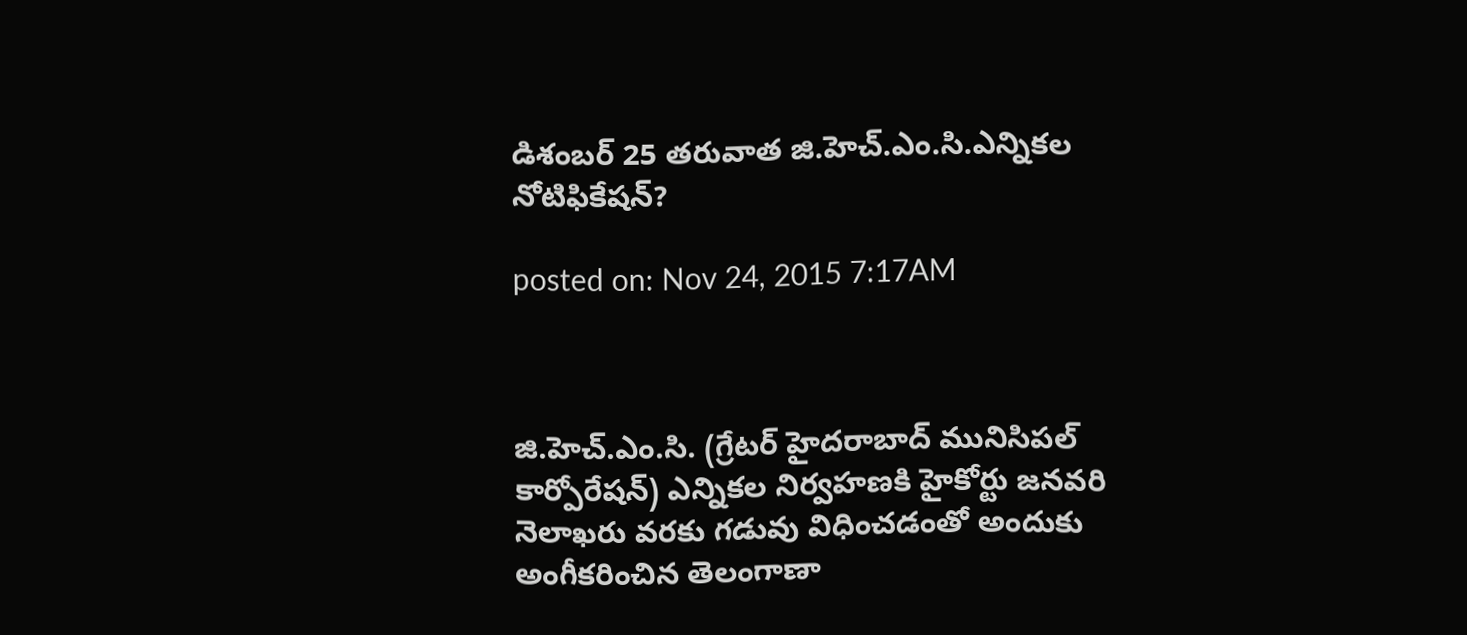డిశంబర్ 25 తరువాత జి.హెచ్.ఎం.సి.ఎన్నికల నోటిఫికేషన్?

posted on: Nov 24, 2015 7:17AM



జి.హెచ్.ఎం.సి. (గ్రేటర్ హైదరాబాద్ మునిసిపల్ కార్పోరేషన్) ఎన్నికల నిర్వహణకి హైకోర్టు జనవరి నెలాఖరు వరకు గడువు విధించడంతో అందుకు అంగీకరించిన తెలంగాణా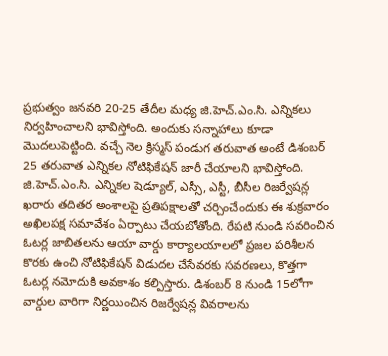ప్రభుత్వం జనవరి 20-25 తేదీల మధ్య జి.హెచ్.ఎం.సి. ఎన్నికలు నిర్వహించాలని భావిస్తోంది. అందుకు సన్నాహాలు కూడా మొదలుపెట్టింది. వచ్చే నెల క్రిస్మస్ పండుగ తరువాత అంటే డిశంబర్ 25 తరువాత ఎన్నికల నోటిఫికేషన్ జారీ చేయాలని భావిస్తోంది. జి.హెచ్.ఎం.సి. ఎన్నికల షెడ్యూల్, ఎస్సీ, ఎస్టీ, బీసీల రిజర్వేషన్ల ఖరారు తదితర అంశాలపై ప్రతిపక్షాలతో చర్చించేందుకు ఈ శుక్రవారం అఖిలపక్ష సమావేశం ఏర్పాటు చేయబోతోంది. రేపటి నుండి సవరించిన ఓటర్ల జాబితలను ఆయా వార్డు కార్యాలయాలలో ప్రజల పరిశీలన కొరకు ఉంచి నోటిఫికేషన్ విడుదల చేసేవరకు సవరణలు, కొత్తగా ఓటర్ల నమోదుకి అవకాశం కల్పిస్తారు. డిశంబర్ 8 నుండి 15లోగా వార్డుల వారిగా నిర్ణయించిన రిజర్వేషన్ల వివరాలను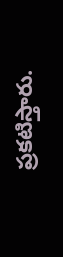ప్రకటిస్తారు.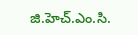జి.హెచ్.ఎం.సి.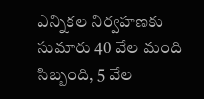ఎన్నికల నిర్వహణకు సుమారు 40 వేల మంది సిబ్బంది, 5 వేల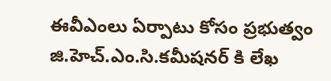ఈవీఎంలు ఏర్పాటు కోసం ప్రభుత్వం జి.హెచ్.ఎం.సి.కమీషనర్ కి లేఖ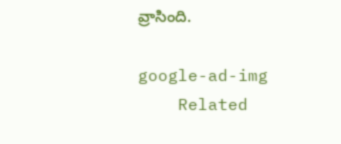వ్రాసింది.

google-ad-img
    Related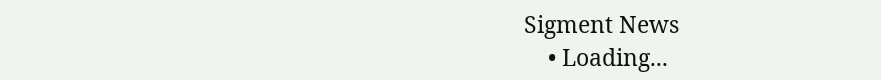Sigment News
    • Loading...